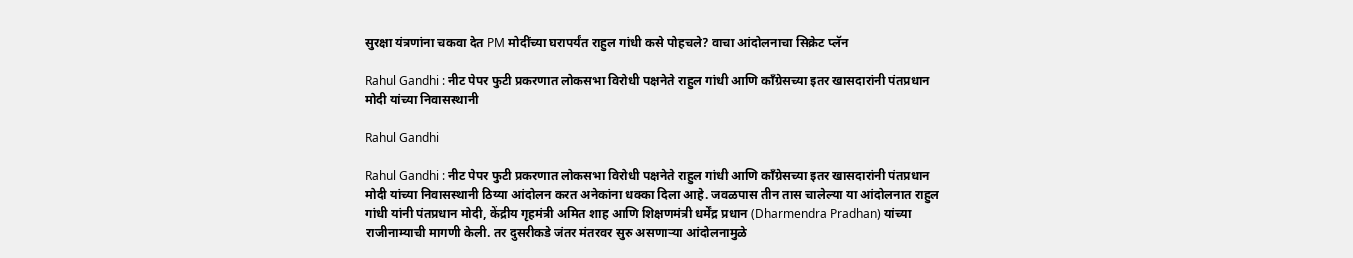सुरक्षा यंत्रणांना चकवा देत PM मोदींच्या घरापर्यंत राहुल गांधी कसे पोहचले? वाचा आंदोलनाचा सिक्रेट प्लॅन

Rahul Gandhi : नीट पेपर फुटी प्रकरणात लोकसभा विरोधी पक्षनेते राहुल गांधी आणि काँग्रेसच्या इतर खासदारांनी पंतप्रधान मोदी यांच्या निवासस्थानी

Rahul Gandhi

Rahul Gandhi : नीट पेपर फुटी प्रकरणात लोकसभा विरोधी पक्षनेते राहुल गांधी आणि काँग्रेसच्या इतर खासदारांनी पंतप्रधान मोदी यांच्या निवासस्थानी ठिय्या आंदोलन करत अनेकांना धक्का दिला आहे. जवळपास तीन तास चालेल्या या आंदोलनात राहुल गांधी यांनी पंतप्रधान मोदी, केंद्रीय गृहमंत्री अमित शाह आणि शिक्षणमंत्री धर्मेंद्र प्रधान (Dharmendra Pradhan) यांच्या राजीनाम्याची मागणी केली. तर दुसरीकडे जंतर मंतरवर सुरु असणाऱ्या आंदोलनामुळे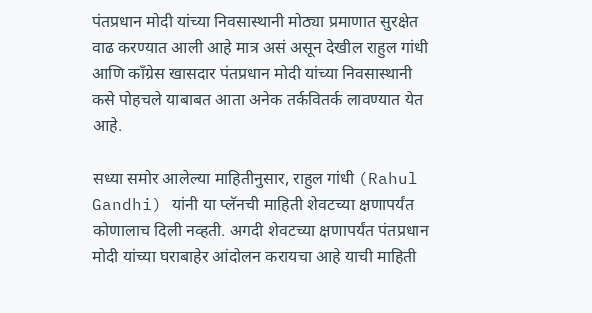पंतप्रधान मोदी यांच्या निवसास्थानी मोठ्या प्रमाणात सुरक्षेत वाढ करण्यात आली आहे मात्र असं असून देखील राहुल गांधी आणि काँग्रेस खासदार पंतप्रधान मोदी यांच्या निवसास्थानी कसे पोहचले याबाबत आता अनेक तर्कवितर्क लावण्यात येत आहे.

सध्या समोर आलेल्या माहितीनुसार, राहुल गांधी (Rahul Gandhi) यांनी या प्लॅनची माहिती शेवटच्या क्षणापर्यंत कोणालाच दिली नव्हती. अगदी शेवटच्या क्षणापर्यंत पंतप्रधान मोदी यांच्या घराबाहेर आंदोलन करायचा आहे याची माहिती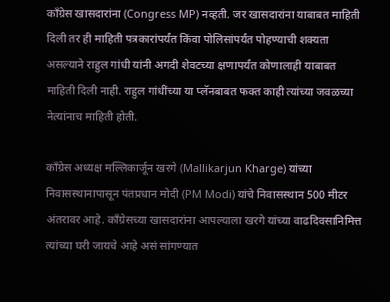काँग्रेस खासदारांना (Congress MP) नव्हती. जर खासदारांना याबाबत माहिती दिली तर ही माहिती पत्रकारांपर्यंत किंवा पोलिसांपर्यंत पोहण्याची शक्यता असल्याने राहुल गांधी यांनी अगदी शेवटच्या क्षणापर्यंत कोणालाही याबाबत माहिती दिली नाही. राहुल गांधींच्या या प्लॅनबाबत फक्त काही त्यांच्या जवळच्या नेत्यांनाच माहिती होती.

काँग्रेस अध्यक्ष मल्लिकार्जून खरगे (Mallikarjun Kharge) यांच्या निवासस्थानापासून पंतप्रधान मोदी (PM Modi) यांचे निवासस्थान 500 मीटर अंतरावर आहे. काँग्रेसच्या खासदारांना आपल्याला खरगे यांच्या वाढदिवसानिमित्त त्यांच्या घरी जायचे आहे असं सांगण्यात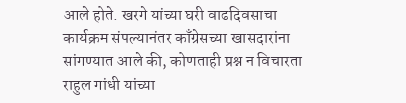आले होते. खरगे यांच्या घरी वाढदिवसाचा कार्यक्रम संपल्यानंतर काँग्रेसच्या खासदारांना सांगण्यात आले की, कोणताही प्रश्न न विचारता राहुल गांधी यांच्या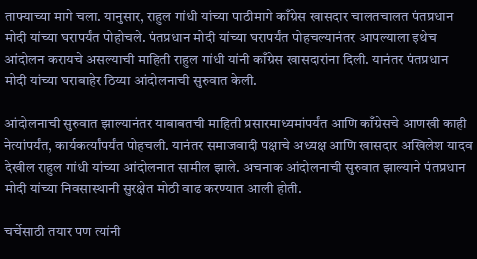ताफ्याच्या मागे चला. यानुसार, राहुल गांधी यांच्या पाठीमागे काँग्रेस खासदार चालतचालत पंतप्रधान मोदी यांच्या घरापर्यंत पोहोचले. पंतप्रधान मोदी यांच्या घरापर्यंत पोहचल्यानंतर आपल्याला इथेच आंदोलन करायचे असल्याची माहिती राहुल गांधी यांनी काँग्रेस खासदारांना दिली. यानंतर पंतप्रधान मोदी यांच्या घराबाहेर ठिय्या आंदोलनाची सुरुवात केली.

आंदोलनाची सुरुवात झाल्यानंतर याबाबतची माहिती प्रसारमाध्यमांपर्यंत आणि काँग्रेसचे आणखी काही नेत्यांपर्यंत, कार्यकर्त्यांपर्यंत पोहचली. यानंतर समाजवादी पक्षाचे अध्यक्ष आणि खासदार अखिलेश यादव देखील राहुल गांधी यांच्या आंदोलनात सामील झाले. अचनाक आंदोलनाची सुरुवात झाल्याने पंतप्रधान मोदी यांच्या निवसास्थानी सुरक्षेत मोठी वाढ करण्यात आली होती.

चर्चेसाठी तयार पण त्यांनी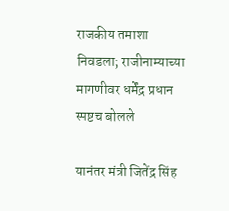राजकीय तमाशा निवडला; राजीनाम्याच्या मागणीवर धर्मेंद्र प्रधान स्पष्टच बोलले

यानंतर मंत्री जितेंद्र सिंह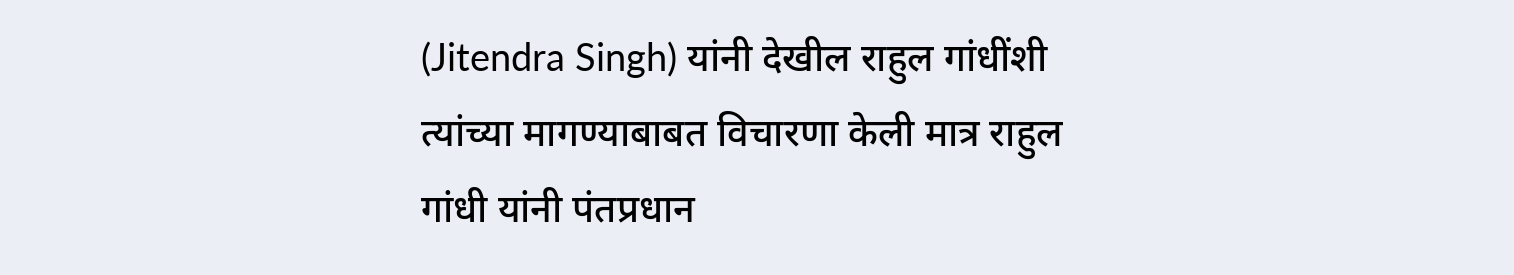(Jitendra Singh) यांनी देखील राहुल गांधींशी त्यांच्या मागण्याबाबत विचारणा केली मात्र राहुल गांधी यांनी पंतप्रधान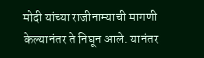मोदी यांच्या राजीनाम्याची मागणी केल्यानंतर ते निघून आले. यानंतर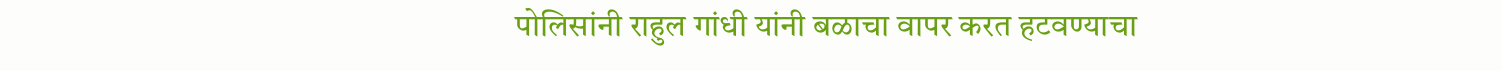पोलिसांनी राहुल गांधी यांनी बळाचा वापर करत हटवण्याचा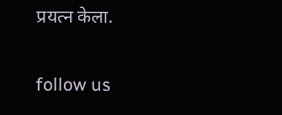प्रयत्न केला.

follow us